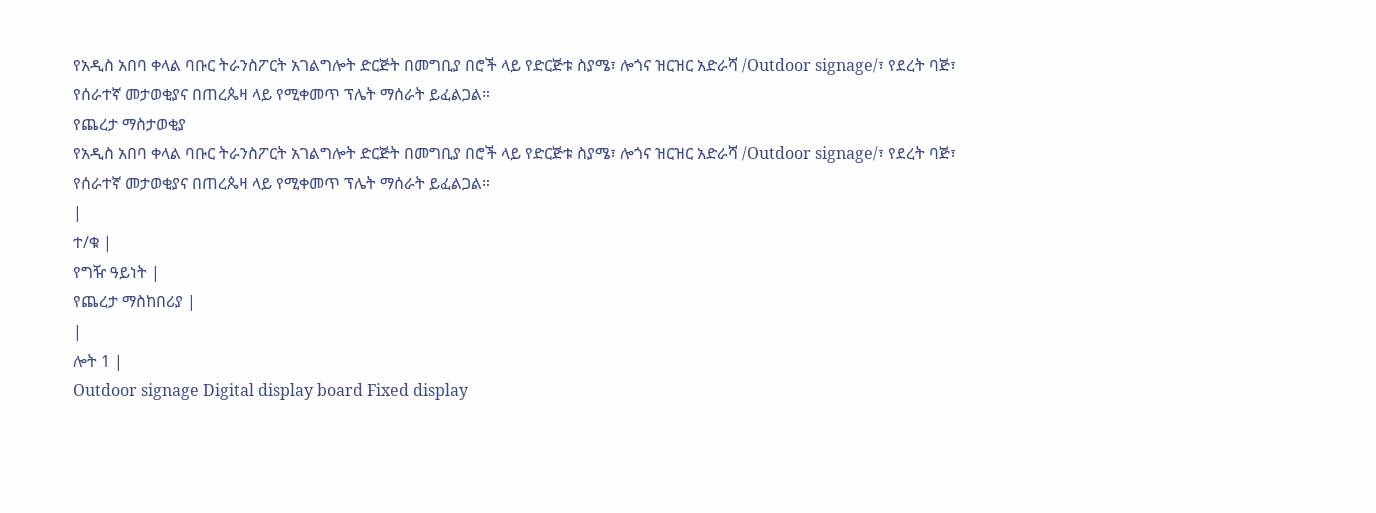የአዲስ አበባ ቀላል ባቡር ትራንስፖርት አገልግሎት ድርጅት በመግቢያ በሮች ላይ የድርጅቱ ስያሜ፣ ሎጎና ዝርዝር አድራሻ /Outdoor signage/፣ የደረት ባጅ፣ የሰራተኛ መታወቂያና በጠረጴዛ ላይ የሚቀመጥ ፕሌት ማሰራት ይፈልጋል።
የጨረታ ማስታወቂያ
የአዲስ አበባ ቀላል ባቡር ትራንስፖርት አገልግሎት ድርጅት በመግቢያ በሮች ላይ የድርጅቱ ስያሜ፣ ሎጎና ዝርዝር አድራሻ /Outdoor signage/፣ የደረት ባጅ፣ የሰራተኛ መታወቂያና በጠረጴዛ ላይ የሚቀመጥ ፕሌት ማሰራት ይፈልጋል።
|
ተ/ቁ |
የግዥ ዓይነት |
የጨረታ ማስከበሪያ |
|
ሎት 1 |
Outdoor signage Digital display board Fixed display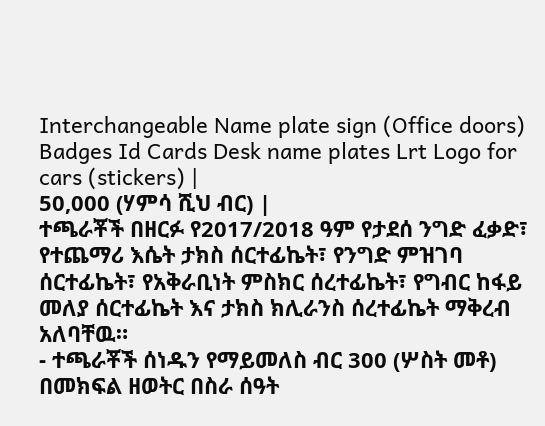Interchangeable Name plate sign (Office doors) Badges Id Cards Desk name plates Lrt Logo for cars (stickers) |
50,000 (ሃምሳ ሺህ ብር) |
ተጫራቾች በዘርፉ የ2017/2018 ዓም የታደሰ ንግድ ፈቃድ፣ የተጨማሪ እሴት ታክስ ሰርተፊኬት፣ የንግድ ምዝገባ ሰርተፊኬት፣ የአቅራቢነት ምስክር ሰረተፊኬት፣ የግብር ከፋይ መለያ ሰርተፊኬት እና ታክስ ክሊራንስ ሰረተፊኬት ማቅረብ አለባቸዉ።
- ተጫራቾች ሰነዱን የማይመለስ ብር 300 (ሦስት መቶ) በመክፍል ዘወትር በስራ ሰዓት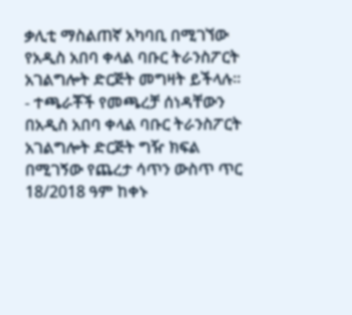ቃሊቲ ማስልጠኛ አካባቢ በሚገኘው የአዲስ አበባ ቀላል ባቡር ትራንስፖርት አገልግሎት ድርጅት መግዛት ይችላሉ፡፡
- ተጫራቾች የመጫረቻ ሰነዳቸውን በአዲስ አበባ ቀላል ባቡር ትራንስፖርት አገልግሎት ድርጅት ግዥ ክፍል በሚገኝው የጨረታ ሳጥን ውስጥ ጥር 18/2018 ዓም ከቀኑ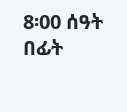8፡00 ሰዓት በፊት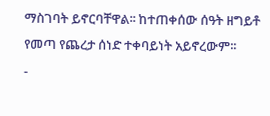ማስገባት ይኖርባቸዋል፡፡ ከተጠቀሰው ሰዓት ዘግይቶ የመጣ የጨረታ ሰነድ ተቀባይነት አይኖረውም፡፡
-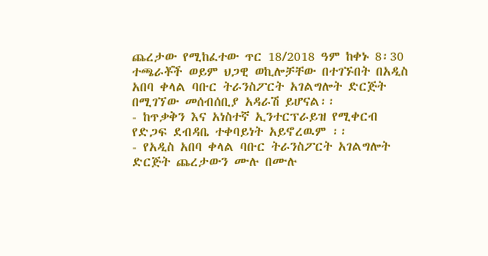ጨረታው የሚከፈተው ጥር 18/2018 ዓም ከቀኑ 8፡30 ተጫራቾች ወይም ህጋዊ ወኪሎቻቸው በተገኙበት በአዲስ አበባ ቀላል ባቡር ትራንስፖርት አገልግሎት ድርጅት በሚገኘው መሰብሰቢያ አዳራሽ ይሆናል፡፡
- ከጥቃቅን እና አነስተኛ ኢንተርፕራይዝ የሚቀርብ የድጋፍ ደብዳቤ ተቀባይነት አይኖረዉም ፡፡
- የአዲስ አበባ ቀላል ባቡር ትራንስፖርት አገልግሎት ድርጅት ጨረታውን ሙሉ በሙሉ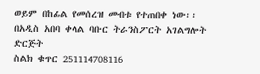ወይም በከፊል የመሰረዝ መብቱ የተጠበቀ ነው፡፡
በአዲስ አበባ ቀላል ባቡር ትራንስፖርት አገልግሎት ድርጅት
ስልክ ቁጥር 251114708116